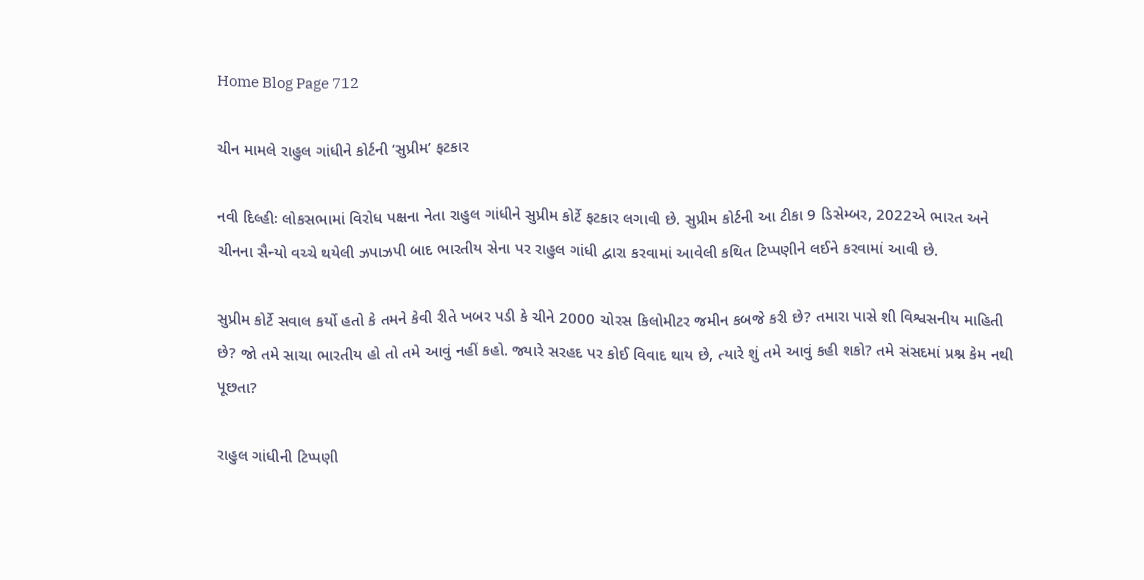Home Blog Page 712

ચીન મામલે રાહુલ ગાંધીને કોર્ટની ‘સુપ્રીમ’ ફટકાર

નવી દિલ્હીઃ લોકસભામાં વિરોધ પક્ષના નેતા રાહુલ ગાંધીને સુપ્રીમ કોર્ટે ફટકાર લગાવી છે. સુપ્રીમ કોર્ટની આ ટીકા 9 ડિસેમ્બર, 2022એ ભારત અને ચીનના સૈન્યો વચ્ચે થયેલી ઝપાઝપી બાદ ભારતીય સેના પર રાહુલ ગાંધી દ્વારા કરવામાં આવેલી કથિત ટિપ્પણીને લઈને કરવામાં આવી છે.

સુપ્રીમ કોર્ટે સવાલ કર્યો હતો કે તમને કેવી રીતે ખબર પડી કે ચીને 2000 ચોરસ કિલોમીટર જમીન કબજે કરી છે? તમારા પાસે શી વિશ્વસનીય માહિતી છે? જો તમે સાચા ભારતીય હો તો તમે આવું નહીં કહો. જ્યારે સરહદ પર કોઈ વિવાદ થાય છે, ત્યારે શું તમે આવું કહી શકો? તમે સંસદમાં પ્રશ્ન કેમ નથી પૂછતા?

રાહુલ ગાંધીની ટિપ્પણી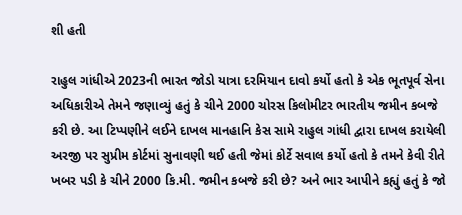શી હતી

રાહુલ ગાંધીએ 2023ની ભારત જોડો યાત્રા દરમિયાન દાવો કર્યો હતો કે એક ભૂતપૂર્વ સેના અધિકારીએ તેમને જણાવ્યું હતું કે ચીને 2000 ચોરસ કિલોમીટર ભારતીય જમીન કબજે કરી છે. આ ટિપ્પણીને લઈને દાખલ માનહાનિ કેસ સામે રાહુલ ગાંધી દ્વારા દાખલ કરાયેલી અરજી પર સુપ્રીમ કોર્ટમાં સુનાવણી થઈ હતી જેમાં કોર્ટે સવાલ કર્યો હતો કે તમને કેવી રીતે ખબર પડી કે ચીને 2000 કિ.મી. જમીન કબજે કરી છે? અને ભાર આપીને કહ્યું હતું કે જો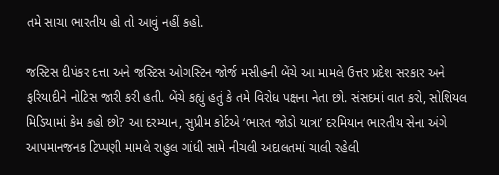તમે સાચા ભારતીય હો તો આવું નહીં કહો.

જસ્ટિસ દીપંકર દત્તા અને જસ્ટિસ ઓગસ્ટિન જોર્જ મસીહની બેંચે આ મામલે ઉત્તર પ્રદેશ સરકાર અને ફરિયાદીને નોટિસ જારી કરી હતી. બેંચે કહ્યું હતું કે તમે વિરોધ પક્ષના નેતા છો. સંસદમાં વાત કરો, સોશિયલ મિડિયામાં કેમ કહો છો? આ દરમ્યાન, સુપ્રીમ કોર્ટએ ‘ભારત જોડો યાત્રા’ દરમિયાન ભારતીય સેના અંગે આપમાનજનક ટિપ્પણી મામલે રાહુલ ગાંધી સામે નીચલી અદાલતમાં ચાલી રહેલી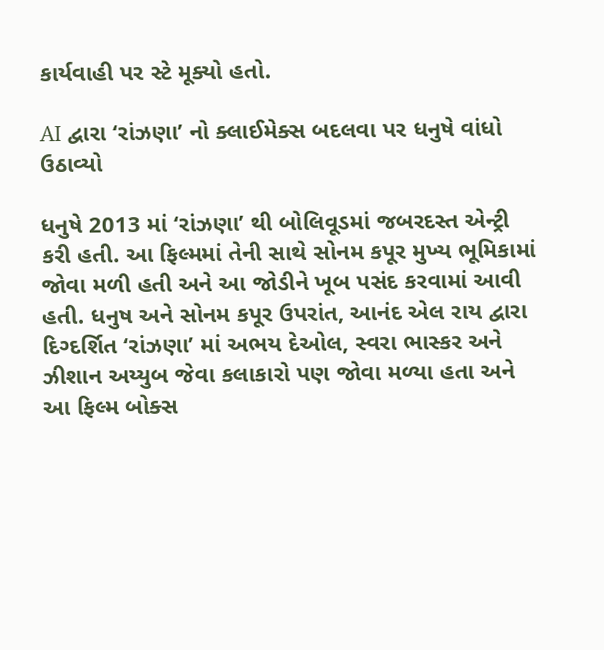કાર્યવાહી પર સ્ટે મૂક્યો હતો.

AI દ્વારા ‘રાંઝણા’ નો ક્લાઈમેક્સ બદલવા પર ધનુષે વાંધો ઉઠાવ્યો

ધનુષે 2013 માં ‘રાંઝણા’ થી બોલિવૂડમાં જબરદસ્ત એન્ટ્રી કરી હતી. આ ફિલ્મમાં તેની સાથે સોનમ કપૂર મુખ્ય ભૂમિકામાં જોવા મળી હતી અને આ જોડીને ખૂબ પસંદ કરવામાં આવી હતી. ધનુષ અને સોનમ કપૂર ઉપરાંત, આનંદ એલ રાય દ્વારા દિગ્દર્શિત ‘રાંઝણા’ માં અભય દેઓલ, સ્વરા ભાસ્કર અને ઝીશાન અય્યુબ જેવા કલાકારો પણ જોવા મળ્યા હતા અને આ ફિલ્મ બોક્સ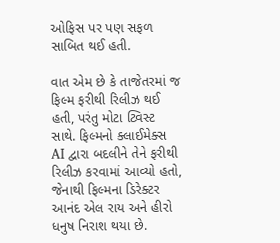ઓફિસ પર પણ સફળ સાબિત થઈ હતી.

વાત એમ છે કે તાજેતરમાં જ ફિલ્મ ફરીથી રિલીઝ થઈ હતી, પરંતુ મોટા ટ્વિસ્ટ સાથે. ફિલ્મનો ક્લાઈમેક્સ AI દ્વારા બદલીને તેને ફરીથી રિલીઝ કરવામાં આવ્યો હતો, જેનાથી ફિલ્મના ડિરેક્ટર આનંદ એલ રાય અને હીરો ધનુષ નિરાશ થયા છે.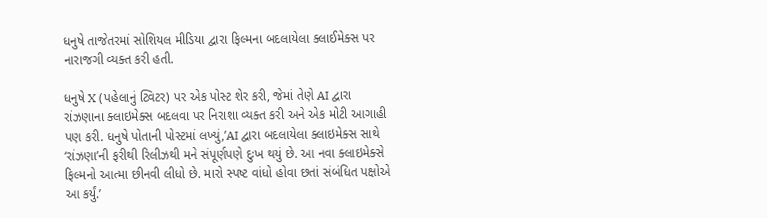ધનુષે તાજેતરમાં સોશિયલ મીડિયા દ્વારા ફિલ્મના બદલાયેલા ક્લાઈમેક્સ પર નારાજગી વ્યક્ત કરી હતી.

ધનુષે X (પહેલાનું ટ્વિટર) પર એક પોસ્ટ શેર કરી, જેમાં તેણે AI દ્વારા રાંઝણાના ક્લાઇમેક્સ બદલવા પર નિરાશા વ્યક્ત કરી અને એક મોટી આગાહી પણ કરી. ધનુષે પોતાની પોસ્ટમાં લખ્યું,’AI દ્વારા બદલાયેલા ક્લાઇમેક્સ સાથે ‘રાંઝણા’ની ફરીથી રિલીઝથી મને સંપૂર્ણપણે દુઃખ થયું છે. આ નવા ક્લાઇમેક્સે ફિલ્મનો આત્મા છીનવી લીધો છે. મારો સ્પષ્ટ વાંધો હોવા છતાં સંબંધિત પક્ષોએ આ કર્યું.’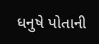ધનુષે પોતાની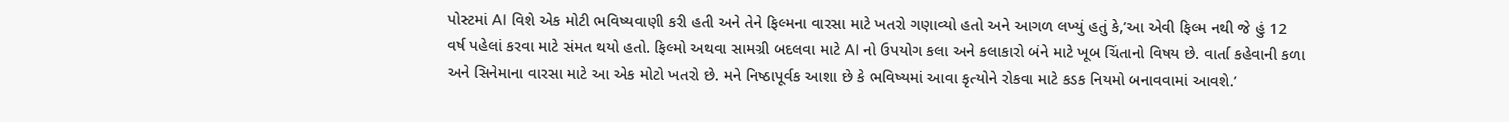પોસ્ટમાં AI વિશે એક મોટી ભવિષ્યવાણી કરી હતી અને તેને ફિલ્મના વારસા માટે ખતરો ગણાવ્યો હતો અને આગળ લખ્યું હતું કે,’આ એવી ફિલ્મ નથી જે હું 12 વર્ષ પહેલાં કરવા માટે સંમત થયો હતો. ફિલ્મો અથવા સામગ્રી બદલવા માટે AI નો ઉપયોગ કલા અને કલાકારો બંને માટે ખૂબ ચિંતાનો વિષય છે. વાર્તા કહેવાની કળા અને સિનેમાના વારસા માટે આ એક મોટો ખતરો છે. મને નિષ્ઠાપૂર્વક આશા છે કે ભવિષ્યમાં આવા કૃત્યોને રોકવા માટે કડક નિયમો બનાવવામાં આવશે.’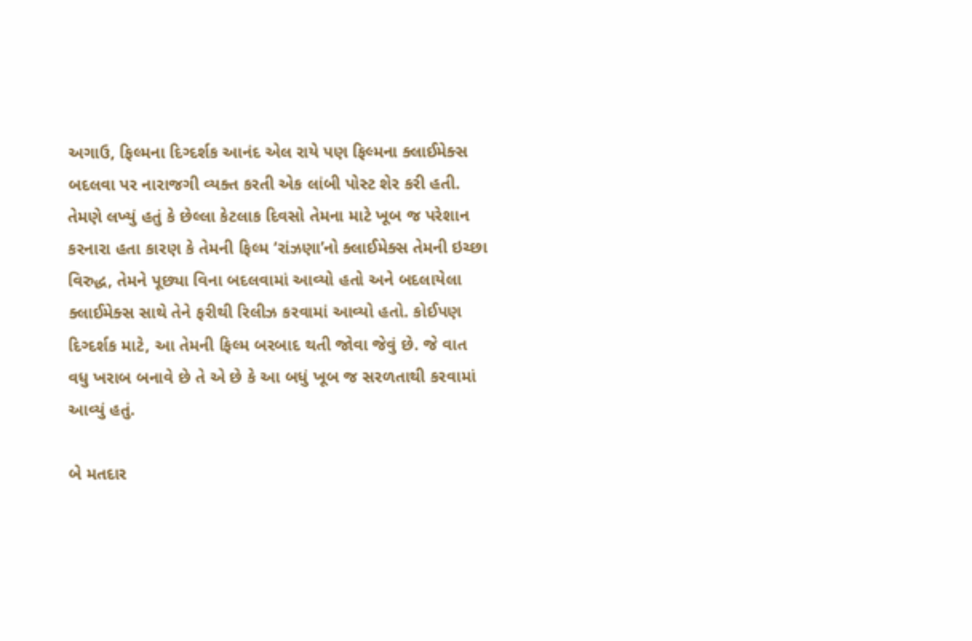અગાઉ, ફિલ્મના દિગ્દર્શક આનંદ એલ રાયે પણ ફિલ્મના ક્લાઈમેક્સ બદલવા પર નારાજગી વ્યક્ત કરતી એક લાંબી પોસ્ટ શેર કરી હતી. તેમણે લખ્યું હતું કે છેલ્લા કેટલાક દિવસો તેમના માટે ખૂબ જ પરેશાન કરનારા હતા કારણ કે તેમની ફિલ્મ ‘રાંઝણા’નો ક્લાઈમેક્સ તેમની ઇચ્છા વિરુદ્ધ, તેમને પૂછ્યા વિના બદલવામાં આવ્યો હતો અને બદલાયેલા ક્લાઈમેક્સ સાથે તેને ફરીથી રિલીઝ કરવામાં આવ્યો હતો. કોઈપણ દિગ્દર્શક માટે, આ તેમની ફિલ્મ બરબાદ થતી જોવા જેવું છે. જે વાત વધુ ખરાબ બનાવે છે તે એ છે કે આ બધું ખૂબ જ સરળતાથી કરવામાં આવ્યું હતું.

બે મતદાર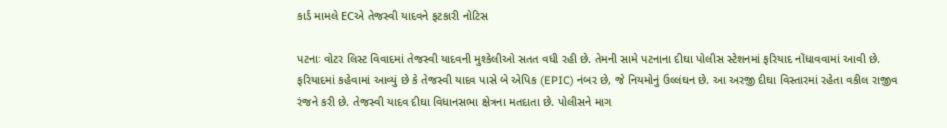કાર્ડ મામલે ECએ તેજસ્વી યાદવને ફટકારી નોટિસ

પટનાઃ વોટર લિસ્ટ વિવાદમાં તેજસ્વી યાદવની મુશ્કેલીઓ સતત વધી રહી છે. તેમની સામે પટનાના દીઘા પોલીસ સ્ટેશનમાં ફરિયાદ નોંધાવવામાં આવી છે. ફરિયાદમાં કહેવામાં આવ્યું છે કે તેજસ્વી યાદવ પાસે બે એપિક (EPIC) નંબર છે, જે નિયમોનું ઉલ્લંઘન છે. આ અરજી દીઘા વિસ્તારમાં રહેતા વકીલ રાજીવ રંજને કરી છે. તેજસ્વી યાદવ દીઘા વિધાનસભા ક્ષેત્રના મતદાતા છે. પોલીસને માગ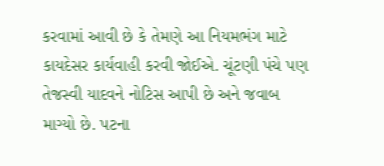કરવામાં આવી છે કે તેમણે આ નિયમભંગ માટે કાયદેસર કાર્યવાહી કરવી જોઈએ. ચૂંટણી પંચે પણ તેજસ્વી યાદવને નોટિસ આપી છે અને જવાબ માગ્યો છે. પટના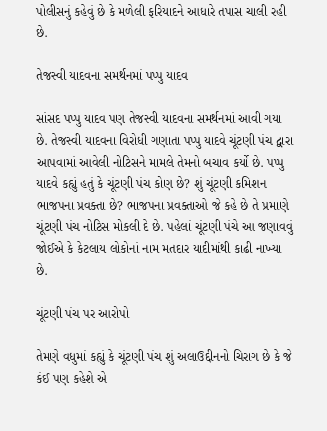પોલીસનું કહેવું છે કે મળેલી ફરિયાદને આધારે તપાસ ચાલી રહી છે.

તેજસ્વી યાદવના સમર્થનમાં પપ્પુ યાદવ

સાંસદ પપ્પુ યાદવ પણ તેજસ્વી યાદવના સમર્થનમાં આવી ગયા છે. તેજસ્વી યાદવના વિરોધી ગણાતા પપ્પુ યાદવે ચૂંટણી પંચ દ્વારા આપવામાં આવેલી નોટિસને મામલે તેમનો બચાવ કર્યો છે. પપ્પુ યાદવે કહ્યું હતું કે ચૂંટણી પંચ કોણ છે? શું ચૂંટણી કમિશન ભાજપના પ્રવક્તા છે? ભાજપના પ્રવક્તાઓ જે કહે છે તે પ્રમાણે ચૂંટણી પંચ નોટિસ મોકલી દે છે. પહેલાં ચૂંટણી પંચે આ જણાવવું જોઈએ કે કેટલાય લોકોનાં નામ મતદાર યાદીમાંથી કાઢી નાખ્યા છે.

ચૂંટણી પંચ પર આરોપો

તેમણે વધુમાં કહ્યું કે ચૂંટણી પંચ શું અલાઉદ્દીનનો ચિરાગ છે કે જે કંઈ પણ કહેશે એ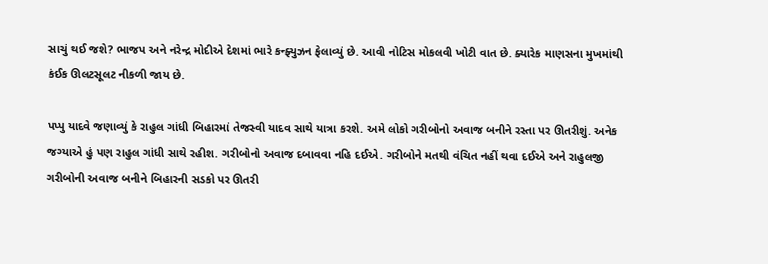સાચું થઈ જશે? ભાજપ અને નરેન્દ્ર મોદીએ દેશમાં ભારે કન્ફ્યુઝન ફેલાવ્યું છે. આવી નોટિસ મોકલવી ખોટી વાત છે. ક્યારેક માણસના મુખમાંથી કંઈક ઊલટસૂલટ નીકળી જાય છે.

પપ્પુ યાદવે જણાવ્યું કે રાહુલ ગાંધી બિહારમાં તેજસ્વી યાદવ સાથે યાત્રા કરશે. અમે લોકો ગરીબોનો અવાજ બનીને રસ્તા પર ઊતરીશું. અનેક જગ્યાએ હું પણ રાહુલ ગાંધી સાથે રહીશ. ગરીબોનો અવાજ દબાવવા નહિ દઈએ. ગરીબોને મતથી વંચિત નહીં થવા દઈએ અને રાહુલજી ગરીબોની અવાજ બનીને બિહારની સડકો પર ઊતરી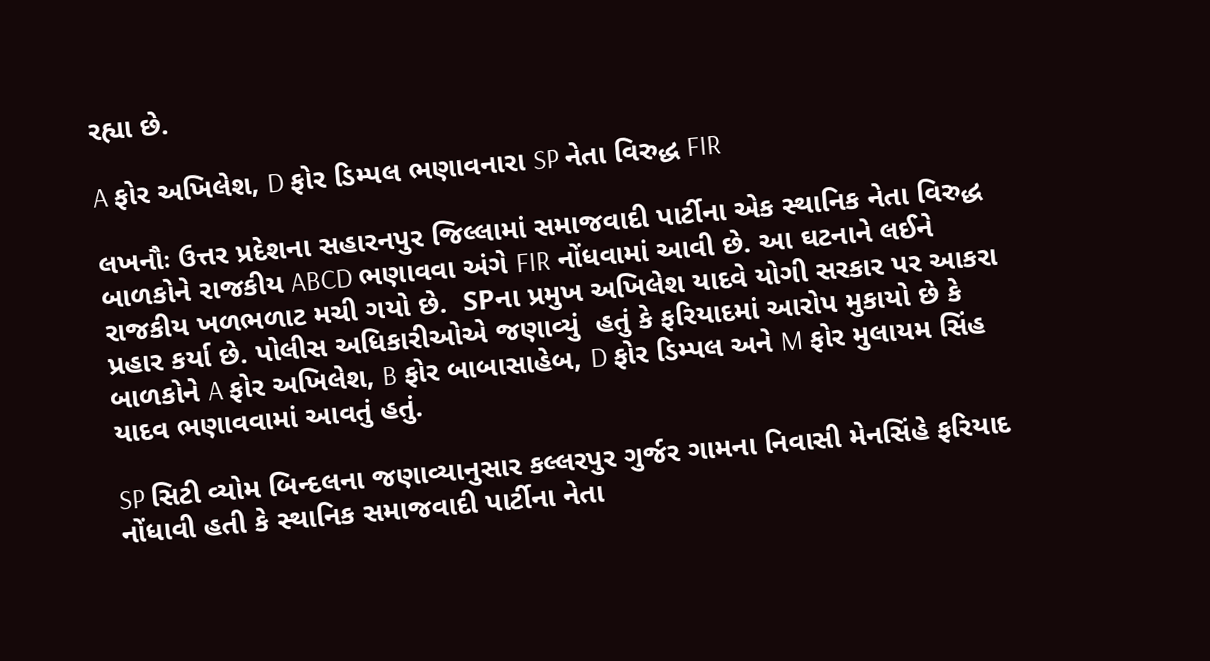રહ્યા છે.

A ફોર અખિલેશ, D ફોર ડિમ્પલ ભણાવનારા SP નેતા વિરુદ્ધ FIR

લખનૌઃ ઉત્તર પ્રદેશના સહારનપુર જિલ્લામાં સમાજવાદી પાર્ટીના એક સ્થાનિક નેતા વિરુદ્ધ બાળકોને રાજકીય ABCD ભણાવવા અંગે FIR નોંધવામાં આવી છે. આ ઘટનાને લઈને રાજકીય ખળભળાટ મચી ગયો છે.  SPના પ્રમુખ અખિલેશ યાદવે યોગી સરકાર પર આકરા પ્રહાર કર્યા છે. પોલીસ અધિકારીઓએ જણાવ્યું  હતું કે ફરિયાદમાં આરોપ મુકાયો છે કે બાળકોને A ફોર અખિલેશ, B ફોર બાબાસાહેબ, D ફોર ડિમ્પલ અને M ફોર મુલાયમ સિંહ યાદવ ભણાવવામાં આવતું હતું.

SP સિટી વ્યોમ બિન્દલના જણાવ્યાનુસાર કલ્લરપુર ગુર્જર ગામના નિવાસી મેનસિંહે ફરિયાદ નોંધાવી હતી કે સ્થાનિક સમાજવાદી પાર્ટીના નેતા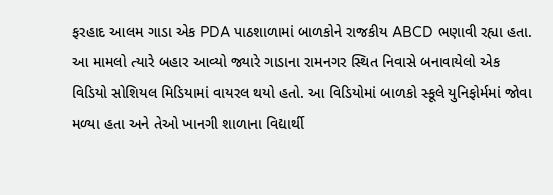ફરહાદ આલમ ગાડા એક PDA પાઠશાળામાં બાળકોને રાજકીય ABCD ભણાવી રહ્યા હતા. આ મામલો ત્યારે બહાર આવ્યો જ્યારે ગાડાના રામનગર સ્થિત નિવાસે બનાવાયેલો એક વિડિયો સોશિયલ મિડિયામાં વાયરલ થયો હતો. આ વિડિયોમાં બાળકો સ્કૂલે યુનિફોર્મમાં જોવા મળ્યા હતા અને તેઓ ખાનગી શાળાના વિદ્યાર્થી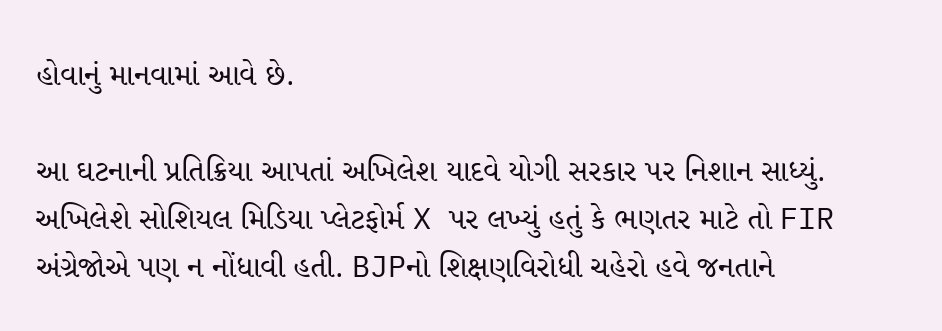હોવાનું માનવામાં આવે છે.

આ ઘટનાની પ્રતિક્રિયા આપતાં અખિલેશ યાદવે યોગી સરકાર પર નિશાન સાધ્યું. અખિલેશે સોશિયલ મિડિયા પ્લેટફોર્મ X પર લખ્યું હતું કે ભણતર માટે તો FIR અંગ્રેજોએ પણ ન નોંધાવી હતી. BJPનો શિક્ષણવિરોધી ચહેરો હવે જનતાને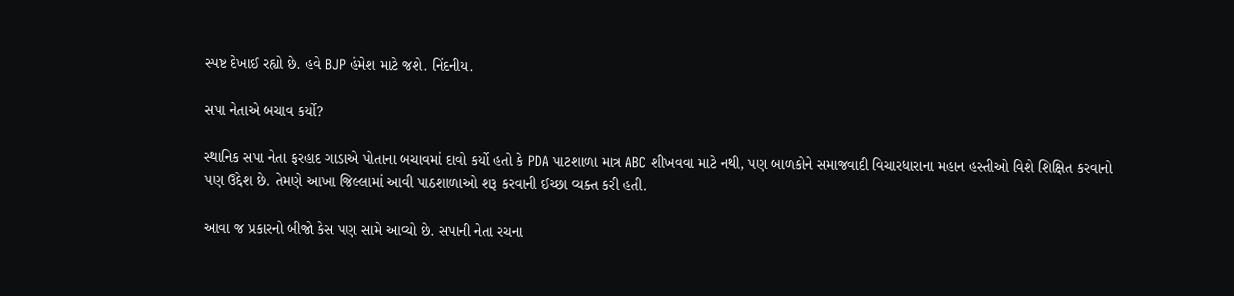સ્પષ્ટ દેખાઈ રહ્યો છે. હવે BJP હંમેશ માટે જશે. નિંદનીય.

સપા નેતાએ બચાવ કર્યો?

સ્થાનિક સપા નેતા ફરહાદ ગાડાએ પોતાના બચાવમાં દાવો કર્યો હતો કે PDA પાટશાળા માત્ર ABC શીખવવા માટે નથી, પણ બાળકોને સમાજવાદી વિચારધારાના મહાન હસ્તીઓ વિશે શિક્ષિત કરવાનો પણ ઉદ્દેશ છે. તેમણે આખા જિલ્લામાં આવી પાઠશાળાઓ શરૂ કરવાની ઈચ્છા વ્યક્ત કરી હતી.

આવા જ પ્રકારનો બીજો કેસ પણ સામે આવ્યો છે. સપાની નેતા રચના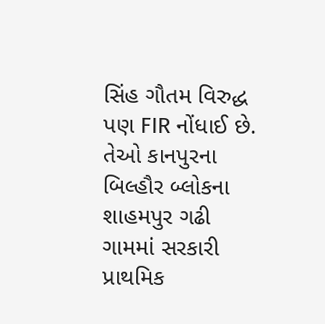સિંહ ગૌતમ વિરુદ્ધ પણ FIR નોંધાઈ છે. તેઓ કાનપુરના બિલ્હૌર બ્લોકના શાહમપુર ગઢી ગામમાં સરકારી પ્રાથમિક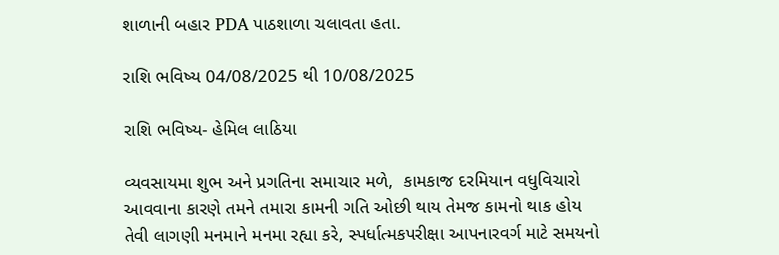શાળાની બહાર PDA પાઠશાળા ચલાવતા હતા.

રાશિ ભવિષ્ય 04/08/2025 થી 10/08/2025

રાશિ ભવિષ્ય- હેમિલ લાઠિયા

વ્યવસાયમા શુભ અને પ્રગતિના સમાચાર મળે,  કામકાજ દરમિયાન વધુવિચારો આવવાના કારણે તમને તમારા કામની ગતિ ઓછી થાય તેમજ કામનો થાક હોય તેવી લાગણી મનમાને મનમા રહ્યા કરે, સ્પર્ધાત્મકપરીક્ષા આપનારવર્ગ માટે સમયનો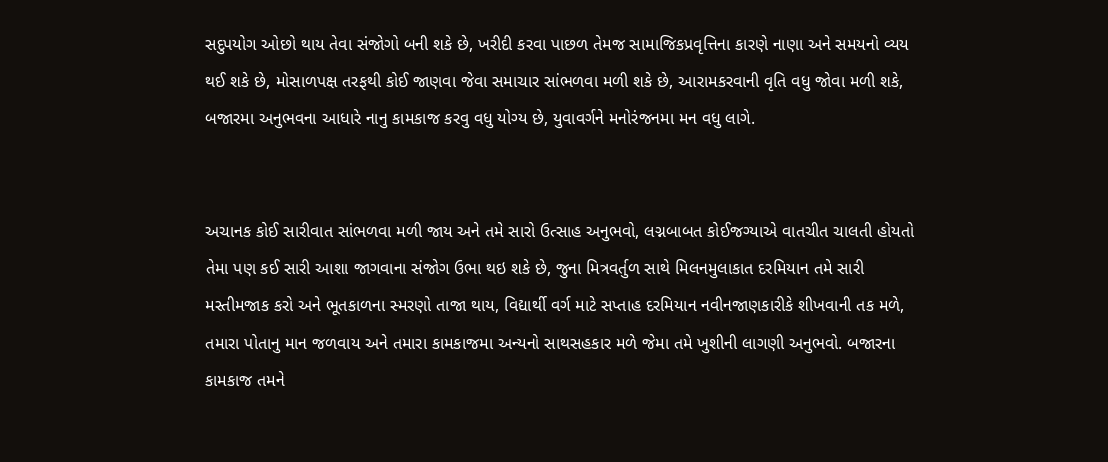સદુપયોગ ઓછો થાય તેવા સંજોગો બની શકે છે, ખરીદી કરવા પાછળ તેમજ સામાજિકપ્રવૃત્તિના કારણે નાણા અને સમયનો વ્યય થઈ શકે છે, મોસાળપક્ષ તરફથી કોઈ જાણવા જેવા સમાચાર સાંભળવા મળી શકે છે, આરામકરવાની વૃતિ વધુ જોવા મળી શકે, બજારમા અનુભવના આધારે નાનુ કામકાજ કરવુ વધુ યોગ્ય છે, યુવાવર્ગને મનોરંજનમા મન વધુ લાગે.


અચાનક કોઈ સારીવાત સાંભળવા મળી જાય અને તમે સારો ઉત્સાહ અનુભવો, લગ્નબાબત કોઈજગ્યાએ વાતચીત ચાલતી હોયતો તેમા પણ કઈ સારી આશા જાગવાના સંજોગ ઉભા થઇ શકે છે, જુના મિત્રવર્તુળ સાથે મિલનમુલાકાત દરમિયાન તમે સારી મસ્તીમજાક કરો અને ભૂતકાળના સ્મરણો તાજા થાય, વિદ્યાર્થી વર્ગ માટે સપ્તાહ દરમિયાન નવીનજાણકારીકે શીખવાની તક મળે, તમારા પોતાનુ માન જળવાય અને તમારા કામકાજમા અન્યનો સાથસહકાર મળે જેમા તમે ખુશીની લાગણી અનુભવો. બજારના કામકાજ તમને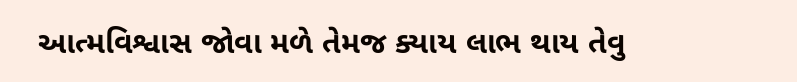આત્મવિશ્વાસ જોવા મળે તેમજ ક્યાય લાભ થાય તેવુ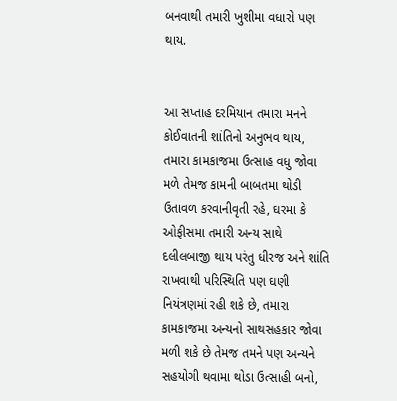બનવાથી તમારી ખુશીમા વધારો પણ થાય.


આ સપ્તાહ દરમિયાન તમારા મનને કોઈવાતની શાંતિનો અનુભવ થાય, તમારા કામકાજમા ઉત્સાહ વધુ જોવા મળે તેમજ કામની બાબતમા થોડી ઉતાવળ કરવાનીવૃતી રહે, ઘરમા કે ઓફીસમા તમારી અન્ય સાથે દલીલબાજી થાય પરંતુ ધીરજ અને શાંતિ રાખવાથી પરિસ્થિતિ પણ ઘણી નિયંત્રણમાં રહી શકે છે, તમારા કામકાજમા અન્યનો સાથસહકાર જોવા મળી શકે છે તેમજ તમને પણ અન્યને સહયોગી થવામા થોડા ઉત્સાહી બનો,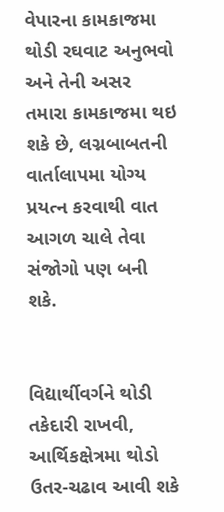વેપારના કામકાજમા થોડી રઘવાટ અનુભવો અને તેની અસર તમારા કામકાજમા થઇ શકે છે, લગ્નબાબતની વાર્તાલાપમા યોગ્ય પ્રયત્ન કરવાથી વાત આગળ ચાલે તેવા સંજોગો પણ બની શકે.


વિદ્યાર્થીવર્ગને થોડી તકેદારી રાખવી, આર્થિકક્ષેત્રમા થોડો ઉતર-ચઢાવ આવી શકે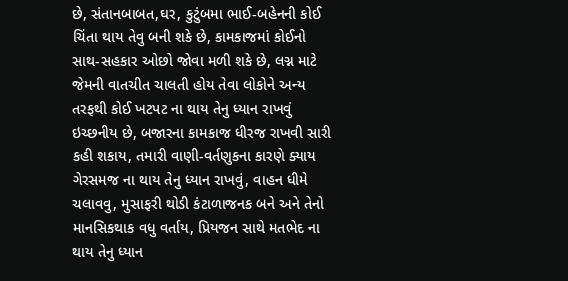છે, સંતાનબાબત,ઘર, કુટુંબમા ભાઈ-બહેનની કોઈ ચિંતા થાય તેવુ બની શકે છે, કામકાજમાં કોઈનો સાથ-સહકાર ઓછો જોવા મળી શકે છે, લગ્ન માટે જેમની વાતચીત ચાલતી હોય તેવા લોકોને અન્ય તરફથી કોઈ ખટપટ ના થાય તેનુ ધ્યાન રાખવું ઇચ્છનીય છે, બજારના કામકાજ ધીરજ રાખવી સારી કહી શકાય, તમારી વાણી-વર્તણુકના કારણે ક્યાય ગેરસમજ ના થાય તેનુ ધ્યાન રાખવું, વાહન ધીમે ચલાવવુ, મુસાફરી થોડી કંટાળાજનક બને અને તેનો માનસિકથાક વધુ વર્તાય, પ્રિયજન સાથે મતભેદ ના થાય તેનુ ધ્યાન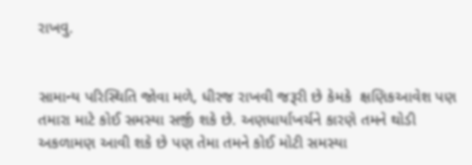રાખવુ.


સામાન્ય પરિસ્થિતિ જોવા મળે, ધીરજ રાખવી જરૂરી છે કેમકે  ક્ષણિકઆવેશ પણ તમારા માટે કોઈ સમસ્યા સર્જી શકે છે. અણધાર્યાખર્ચને કારણે તમને થોડી અકળામણ આવી શકે છે પણ તેમા તમને કોઈ મોટી સમસ્યા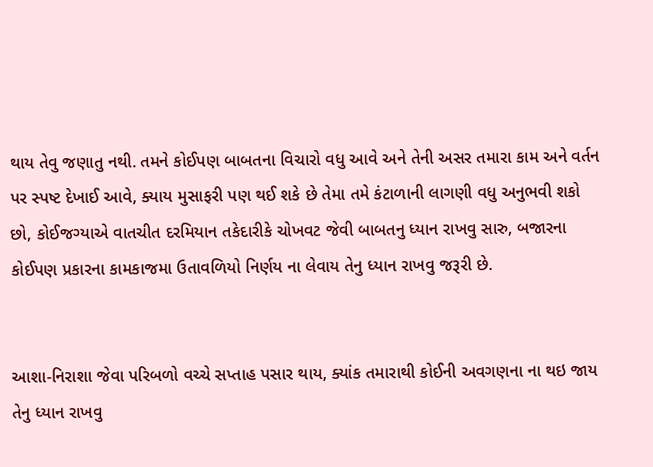થાય તેવુ જણાતુ નથી. તમને કોઈપણ બાબતના વિચારો વધુ આવે અને તેની અસર તમારા કામ અને વર્તન પર સ્પષ્ટ દેખાઈ આવે, ક્યાય મુસાફરી પણ થઈ શકે છે તેમા તમે કંટાળાની લાગણી વધુ અનુભવી શકો છો, કોઈજગ્યાએ વાતચીત દરમિયાન તકેદારીકે ચોખવટ જેવી બાબતનુ ધ્યાન રાખવુ સારુ, બજારના કોઈપણ પ્રકારના કામકાજમા ઉતાવળિયો નિર્ણય ના લેવાય તેનુ ધ્યાન રાખવુ જરૂરી છે.


આશા-નિરાશા જેવા પરિબળો વચ્ચે સપ્તાહ પસાર થાય, ક્યાંક તમારાથી કોઈની અવગણના ના થઇ જાય તેનુ ધ્યાન રાખવુ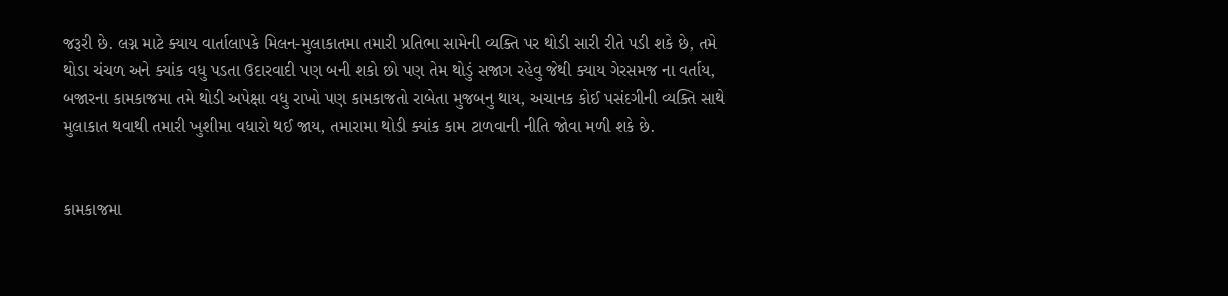જરૂરી છે. લગ્ન માટે ક્યાય વાર્તાલાપકે મિલન-મુલાકાતમા તમારી પ્રતિભા સામેની વ્યક્તિ પર થોડી સારી રીતે પડી શકે છે, તમે થોડા ચંચળ અને ક્યાંક વધુ પડતા ઉદારવાદી પણ બની શકો છો પણ તેમ થોડું સજાગ રહેવુ જેથી ક્યાય ગેરસમજ ના વર્તાય, બજારના કામકાજમા તમે થોડી અપેક્ષા વધુ રાખો પણ કામકાજતો રાબેતા મુજબનુ થાય, અચાનક કોઈ પસંદગીની વ્યક્તિ સાથે મુલાકાત થવાથી તમારી ખુશીમા વધારો થઈ જાય, તમારામા થોડી ક્યાંક કામ ટાળવાની નીતિ જોવા મળી શકે છે.


કામકાજમા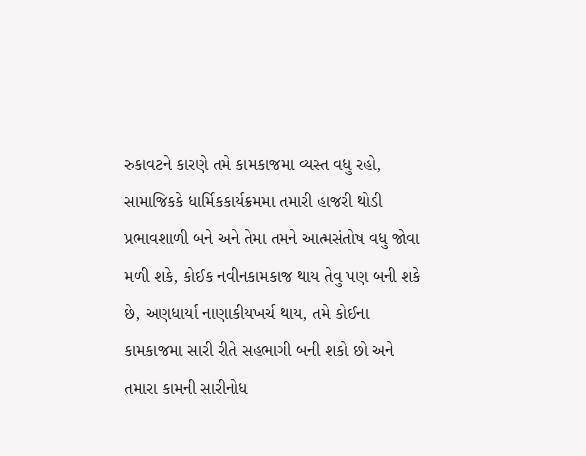રુકાવટને કારણે તમે કામકાજમા વ્યસ્ત વધુ રહો, સામાજિકકે ધાર્મિકકાર્યક્રમમા તમારી હાજરી થોડી પ્રભાવશાળી બને અને તેમા તમને આત્મસંતોષ વધુ જોવા મળી શકે, કોઈક નવીનકામકાજ થાય તેવુ પણ બની શકે છે, અણધાર્યા નાણાકીયખર્ચ થાય, તમે કોઈના કામકાજમા સારી રીતે સહભાગી બની શકો છો અને તમારા કામની સારીનોધ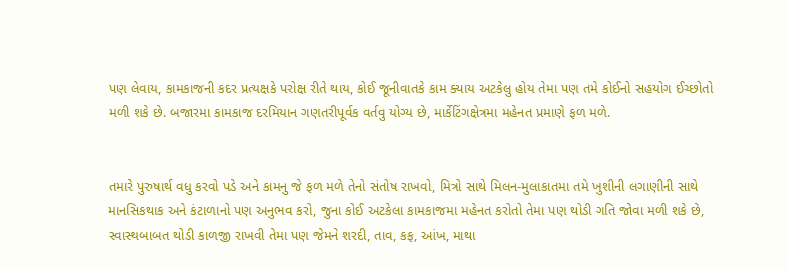પણ લેવાય, કામકાજની કદર પ્રત્યક્ષકે પરોક્ષ રીતે થાય, કોઈ જૂનીવાતકે કામ ક્યાય અટકેલુ હોય તેમા પણ તમે કોઈનો સહયોગ ઈચ્છોતો મળી શકે છે. બજારમા કામકાજ દરમિયાન ગણતરીપૂર્વક વર્તવુ યોગ્ય છે, માર્કેટિંગક્ષેત્રમા મહેનત પ્રમાણે ફળ મળે.


તમારે પુરુષાર્થ વધુ કરવો પડે અને કામનુ જે ફળ મળે તેનો સંતોષ રાખવો, મિત્રો સાથે મિલન-મુલાકાતમા તમે ખુશીની લગાણીની સાથે માનસિકથાક અને કંટાળાનો પણ અનુભવ કરો, જુના કોઈ અટકેલા કામકાજમા મહેનત કરોતો તેમા પણ થોડી ગતિ જોવા મળી શકે છે, સ્વાસ્થબાબત થોડી કાળજી રાખવી તેમા પણ જેમને શરદી, તાવ, કફ, આંખ, માથા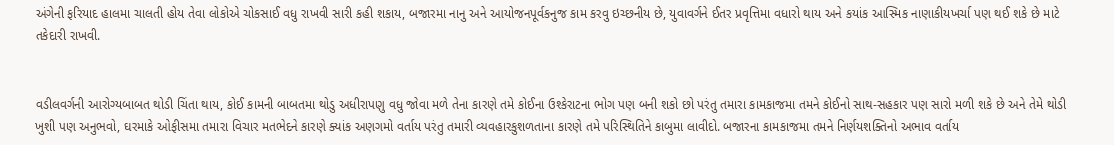અંગેની ફરિયાદ હાલમા ચાલતી હોય તેવા લોકોએ ચોકસાઈ વધુ રાખવી સારી કહી શકાય, બજારમા નાનુ અને આયોજનપૂર્વકનુજ કામ કરવુ ઇચ્છનીય છે, યુવાવર્ગને ઈતર પ્રવૃત્તિમા વધારો થાય અને કયાંક આસ્મિક નાણાકીયખર્ચા પણ થઈ શકે છે માટે તકેદારી રાખવી.


વડીલવર્ગની આરોગ્યબાબત થોડી ચિંતા થાય, કોઈ કામની બાબતમા થોડુ અધીરાપણુ વધુ જોવા મળે તેના કારણે તમે કોઈના ઉશ્કેરાટના ભોગ પણ બની શકો છો પરંતુ તમારા કામકાજમા તમને કોઈનો સાથ-સહકાર પણ સારો મળી શકે છે અને તેમે થોડી ખુશી પણ અનુભવો, ઘરમાકે ઓફીસમા તમારા વિચાર મતભેદને કારણે ક્યાંક અણગમો વર્તાય પરંતુ તમારી વ્યવહારકુશળતાના કારણે તમે પરિસ્થિતિને કાબુમા લાવીદો. બજારના કામકાજમા તમને નિર્ણયશક્તિનો અભાવ વર્તાય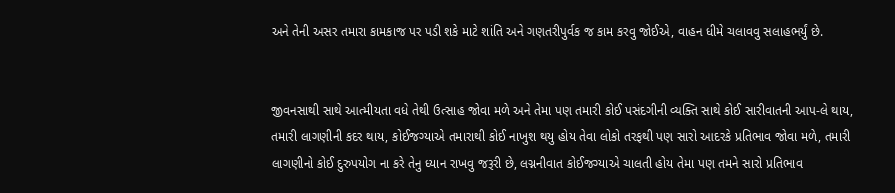અને તેની અસર તમારા કામકાજ પર પડી શકે માટે શાંતિ અને ગણતરીપુર્વક જ કામ કરવુ જોઈએ, વાહન ધીમે ચલાવવુ સલાહભર્યું છે.


જીવનસાથી સાથે આત્મીયતા વધે તેથી ઉત્સાહ જોવા મળે અને તેમા પણ તમારી કોઈ પસંદગીની વ્યક્તિ સાથે કોઈ સારીવાતની આપ-લે થાય, તમારી લાગણીની કદર થાય, કોઈજગ્યાએ તમારાથી કોઈ નાખુશ થયુ હોય તેવા લોકો તરફથી પણ સારો આદરકે પ્રતિભાવ જોવા મળે, તમારી લાગણીનો કોઈ દુરુપયોગ ના કરે તેનુ ધ્યાન રાખવુ જરૂરી છે, લગ્નનીવાત કોઈજગ્યાએ ચાલતી હોય તેમા પણ તમને સારો પ્રતિભાવ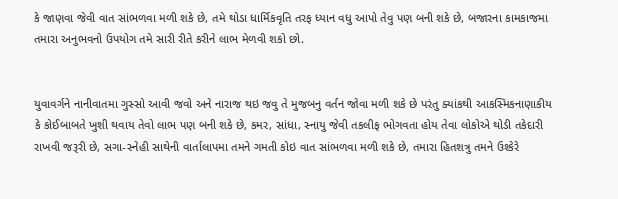કે જાણવા જેવી વાત સાંભળવા મળી શકે છે, તમે થોડા ધાર્મિકવૃતિ તરફ ધ્યાન વધુ આપો તેવુ પણ બની શકે છે, બજારના કામકાજમા તમારા અનુભવનો ઉપયોગ તમે સારી રીતે કરીને લાભ મેળવી શકો છો.


યુવાવર્ગને નાનીવાતમા ગુસ્સો આવી જવો અને નારાજ થઇ જવુ તે મુજબનુ વર્તન જોવા મળી શકે છે પરંતુ ક્યાંકથી આકસ્મિકનાણાકીય કે કોઈબાબતે ખુશી થવાય તેવો લાભ પણ બની શકે છે, કમર, સાંધા, સ્નાયુ જેવી તકલીફ ભોગવતા હોય તેવા લોકોએ થોડી તકેદારી રાખવી જરૂરી છે, સગા-સ્નેહી સાથેની વાર્તાલાપમા તમને ગમતી કોઇ વાત સાંભળવા મળી શકે છે, તમારા હિતશત્રુ તમને ઉશ્કેરે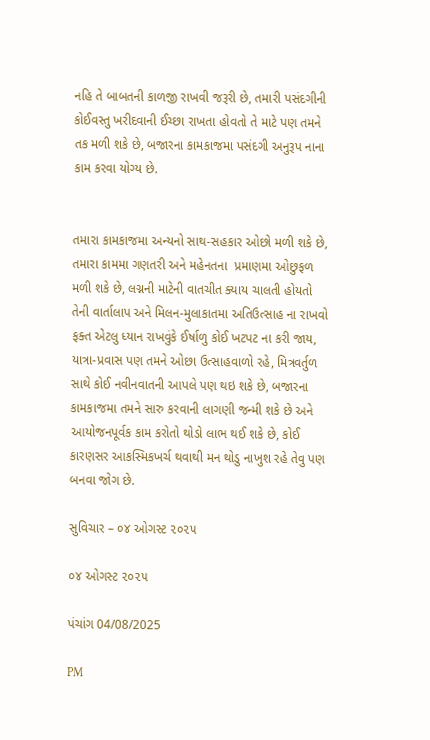નહિ તે બાબતની કાળજી રાખવી જરૂરી છે, તમારી પસંદગીની કોઈવસ્તુ ખરીદવાની ઈચ્છા રાખતા હોવતો તે માટે પણ તમને તક મળી શકે છે, બજારના કામકાજમા પસંદગી અનુરૂપ નાના કામ કરવા યોગ્ય છે.


તમારા કામકાજમા અન્યનો સાથ-સહકાર ઓછો મળી શકે છે, તમારા કામમા ગણતરી અને મહેનતના  પ્રમાણમા ઓછુફળ મળી શકે છે, લગ્નની માટેની વાતચીત ક્યાય ચાલતી હોયતો તેની વાર્તાલાપ અને મિલન-મુલાકાતમા અતિઉત્સાહ ના રાખવો ફક્ત એટલુ ધ્યાન રાખવુંકે ઈર્ષાળુ કોઈ ખટપટ ના કરી જાય, યાત્રા-પ્રવાસ પણ તમને ઓછા ઉત્સાહવાળો રહે, મિત્રવર્તુળ સાથે કોઈ નવીનવાતની આપલે પણ થઇ શકે છે, બજારના કામકાજમા તમને સારુ કરવાની લાગણી જન્મી શકે છે અને આયોજનપૂર્વક કામ કરોતો થોડો લાભ થઈ શકે છે, કોઈ કારણસર આકસ્મિકખર્ચ થવાથી મન થોડુ નાખુશ રહે તેવુ પણ બનવા જોગ છે.

સુવિચાર – ૦૪ ઓગસ્ટ ૨૦૨૫

૦૪ ઓગસ્ટ ૨૦૨૫

પંચાંગ 04/08/2025

PM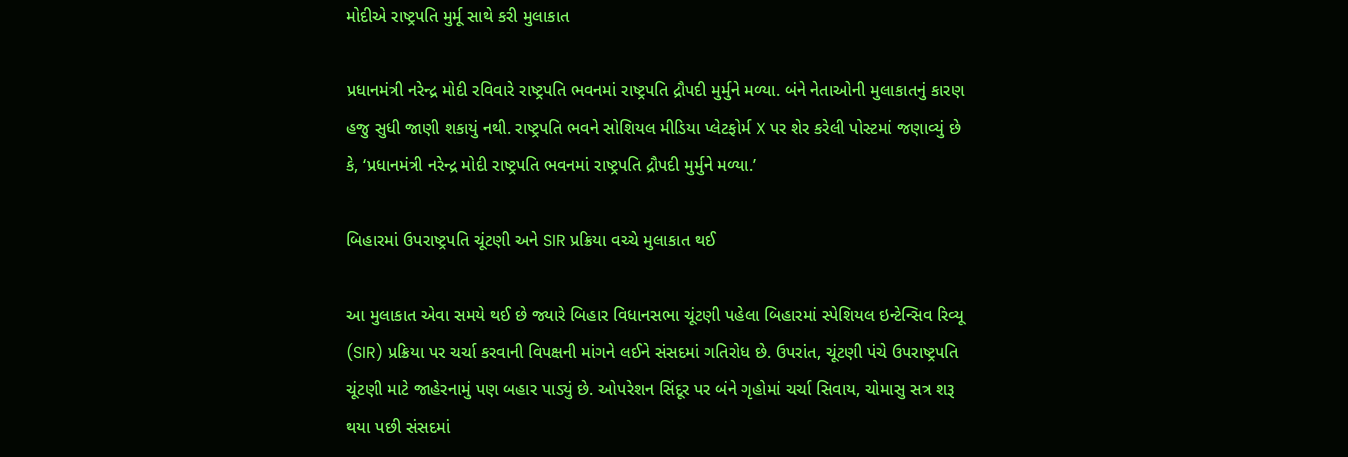મોદીએ રાષ્ટ્રપતિ મુર્મૂ સાથે કરી મુલાકાત

પ્રધાનમંત્રી નરેન્દ્ર મોદી રવિવારે રાષ્ટ્રપતિ ભવનમાં રાષ્ટ્રપતિ દ્રૌપદી મુર્મુને મળ્યા. બંને નેતાઓની મુલાકાતનું કારણ હજુ સુધી જાણી શકાયું નથી. રાષ્ટ્રપતિ ભવને સોશિયલ મીડિયા પ્લેટફોર્મ X પર શેર કરેલી પોસ્ટમાં જણાવ્યું છે કે, ‘પ્રધાનમંત્રી નરેન્દ્ર મોદી રાષ્ટ્રપતિ ભવનમાં રાષ્ટ્રપતિ દ્રૌપદી મુર્મુને મળ્યા.’

બિહારમાં ઉપરાષ્ટ્રપતિ ચૂંટણી અને SIR પ્રક્રિયા વચ્ચે મુલાકાત થઈ

આ મુલાકાત એવા સમયે થઈ છે જ્યારે બિહાર વિધાનસભા ચૂંટણી પહેલા બિહારમાં સ્પેશિયલ ઇન્ટેન્સિવ રિવ્યૂ (SIR) પ્રક્રિયા પર ચર્ચા કરવાની વિપક્ષની માંગને લઈને સંસદમાં ગતિરોધ છે. ઉપરાંત, ચૂંટણી પંચે ઉપરાષ્ટ્રપતિ ચૂંટણી માટે જાહેરનામું પણ બહાર પાડ્યું છે. ઓપરેશન સિંદૂર પર બંને ગૃહોમાં ચર્ચા સિવાય, ચોમાસુ સત્ર શરૂ થયા પછી સંસદમાં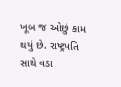ખૂબ જ ઓછું કામ થયું છે. રાષ્ટ્રપતિ સાથે વડા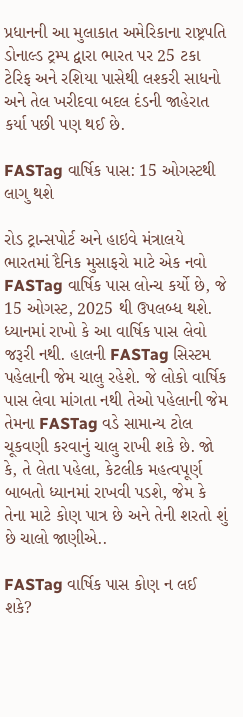પ્રધાનની આ મુલાકાત અમેરિકાના રાષ્ટ્રપતિ ડોનાલ્ડ ટ્રમ્પ દ્વારા ભારત પર 25 ટકા ટેરિફ અને રશિયા પાસેથી લશ્કરી સાધનો અને તેલ ખરીદવા બદલ દંડની જાહેરાત કર્યા પછી પણ થઈ છે.

FASTag વાર્ષિક પાસ: 15 ઓગસ્ટથી લાગુ થશે

રોડ ટ્રાન્સપોર્ટ અને હાઇવે મંત્રાલયે ભારતમાં દૈનિક મુસાફરો માટે એક નવો FASTag વાર્ષિક પાસ લોન્ચ કર્યો છે, જે 15 ઓગસ્ટ, 2025 થી ઉપલબ્ધ થશે. ધ્યાનમાં રાખો કે આ વાર્ષિક પાસ લેવો જરૂરી નથી. હાલની FASTag સિસ્ટમ પહેલાની જેમ ચાલુ રહેશે. જે લોકો વાર્ષિક પાસ લેવા માંગતા નથી તેઓ પહેલાની જેમ તેમના FASTag વડે સામાન્ય ટોલ ચૂકવણી કરવાનું ચાલુ રાખી શકે છે. જો કે, તે લેતા પહેલા, કેટલીક મહત્વપૂર્ણ બાબતો ધ્યાનમાં રાખવી પડશે, જેમ કે તેના માટે કોણ પાત્ર છે અને તેની શરતો શું છે ચાલો જાણીએ..

FASTag વાર્ષિક પાસ કોણ ન લઈ શકે?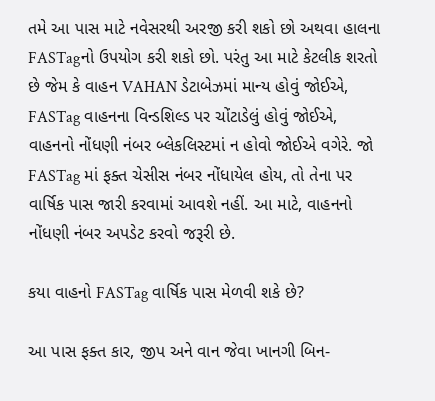તમે આ પાસ માટે નવેસરથી અરજી કરી શકો છો અથવા હાલના FASTagનો ઉપયોગ કરી શકો છો. પરંતુ આ માટે કેટલીક શરતો છે જેમ કે વાહન VAHAN ડેટાબેઝમાં માન્ય હોવું જોઈએ, FASTag વાહનના વિન્ડશિલ્ડ પર ચોંટાડેલું હોવું જોઈએ, વાહનનો નોંધણી નંબર બ્લેકલિસ્ટમાં ન હોવો જોઈએ વગેરે. જો FASTag માં ફક્ત ચેસીસ નંબર નોંધાયેલ હોય, તો તેના પર વાર્ષિક પાસ જારી કરવામાં આવશે નહીં. આ માટે, વાહનનો નોંધણી નંબર અપડેટ કરવો જરૂરી છે.

કયા વાહનો FASTag વાર્ષિક પાસ મેળવી શકે છે?

આ પાસ ફક્ત કાર, જીપ અને વાન જેવા ખાનગી બિન-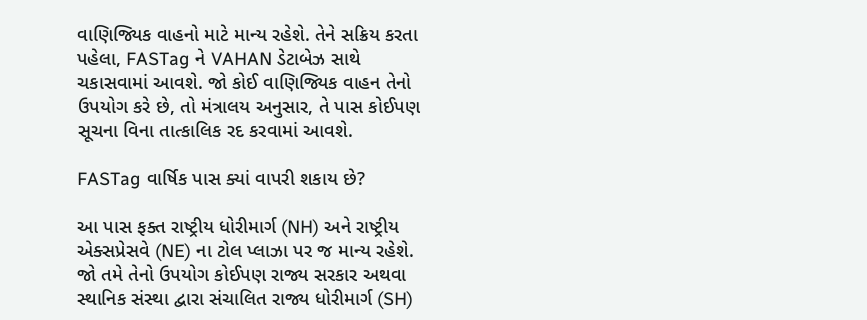વાણિજ્યિક વાહનો માટે માન્ય રહેશે. તેને સક્રિય કરતા પહેલા, FASTag ને VAHAN ડેટાબેઝ સાથે ચકાસવામાં આવશે. જો કોઈ વાણિજ્યિક વાહન તેનો ઉપયોગ કરે છે, તો મંત્રાલય અનુસાર, તે પાસ કોઈપણ સૂચના વિના તાત્કાલિક રદ કરવામાં આવશે.

FASTag વાર્ષિક પાસ ક્યાં વાપરી શકાય છે?

આ પાસ ફક્ત રાષ્ટ્રીય ધોરીમાર્ગ (NH) અને રાષ્ટ્રીય એક્સપ્રેસવે (NE) ના ટોલ પ્લાઝા પર જ માન્ય રહેશે. જો તમે તેનો ઉપયોગ કોઈપણ રાજ્ય સરકાર અથવા સ્થાનિક સંસ્થા દ્વારા સંચાલિત રાજ્ય ધોરીમાર્ગ (SH)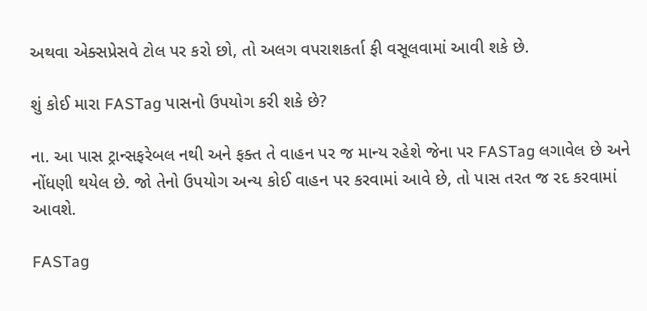અથવા એક્સપ્રેસવે ટોલ પર કરો છો, તો અલગ વપરાશકર્તા ફી વસૂલવામાં આવી શકે છે.

શું કોઈ મારા FASTag પાસનો ઉપયોગ કરી શકે છે?

ના. આ પાસ ટ્રાન્સફરેબલ નથી અને ફક્ત તે વાહન પર જ માન્ય રહેશે જેના પર FASTag લગાવેલ છે અને નોંધણી થયેલ છે. જો તેનો ઉપયોગ અન્ય કોઈ વાહન પર કરવામાં આવે છે, તો પાસ તરત જ રદ કરવામાં આવશે.

FASTag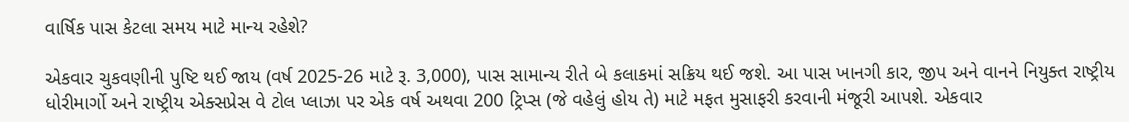વાર્ષિક પાસ કેટલા સમય માટે માન્ય રહેશે?

એકવાર ચુકવણીની પુષ્ટિ થઈ જાય (વર્ષ 2025-26 માટે રૂ. 3,000), પાસ સામાન્ય રીતે બે કલાકમાં સક્રિય થઈ જશે. આ પાસ ખાનગી કાર, જીપ અને વાનને નિયુક્ત રાષ્ટ્રીય ધોરીમાર્ગો અને રાષ્ટ્રીય એક્સપ્રેસ વે ટોલ પ્લાઝા પર એક વર્ષ અથવા 200 ટ્રિપ્સ (જે વહેલું હોય તે) માટે મફત મુસાફરી કરવાની મંજૂરી આપશે. એકવાર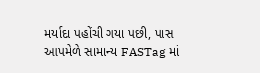મર્યાદા પહોંચી ગયા પછી, પાસ આપમેળે સામાન્ય FASTag માં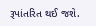રૂપાંતરિત થઈ જશે.